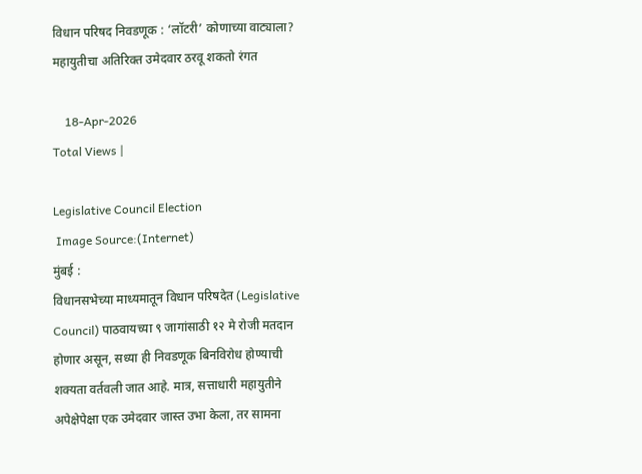विधान परिषद निवडणूक : ‘लॉटरी’ कोणाच्या वाट्याला? महायुतीचा अतिरिक्त उमेदवार ठरवू शकतो रंगत

    18-Apr-2026
Total Views |

Legislative Council Election
 Image Source:(Internet)
मुंबई :
विधानसभेच्या माध्यमातून विधान परिषदेत (Legislative Council) पाठवायच्या ९ जागांसाठी १२ मे रोजी मतदान होणार असून, सध्या ही निवडणूक बिनविरोध होण्याची शक्यता वर्तवली जात आहे. मात्र, सत्ताधारी महायुतीने अपेक्षेपेक्षा एक उमेदवार जास्त उभा केला, तर सामना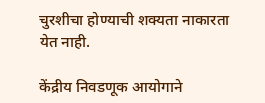चुरशीचा होण्याची शक्यता नाकारता येत नाही.

केंद्रीय निवडणूक आयोगाने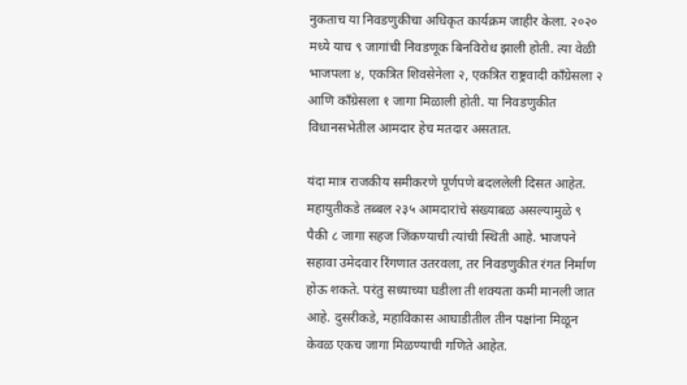नुकताच या निवडणुकीचा अधिकृत कार्यक्रम जाहीर केला. २०२० मध्ये याच ९ जागांची निवडणूक बिनविरोध झाली होती. त्या वेळी भाजपला ४, एकत्रित शिवसेनेला २, एकत्रित राष्ट्रवादी काँग्रेसला २ आणि काँग्रेसला १ जागा मिळाली होती. या निवडणुकीत विधानसभेतील आमदार हेच मतदार असतात.

यंदा मात्र राजकीय समीकरणे पूर्णपणे बदललेली दिसत आहेत. महायुतीकडे तब्बल २३५ आमदारांचे संख्याबळ असल्यामुळे ९ पैकी ८ जागा सहज जिंकण्याची त्यांची स्थिती आहे. भाजपने सहावा उमेदवार रिंगणात उतरवला, तर निवडणुकीत रंगत निर्माण होऊ शकते. परंतु सध्याच्या घडीला ती शक्यता कमी मानली जात आहे. दुसरीकडे, महाविकास आघाडीतील तीन पक्षांना मिळून केवळ एकच जागा मिळण्याची गणिते आहेत.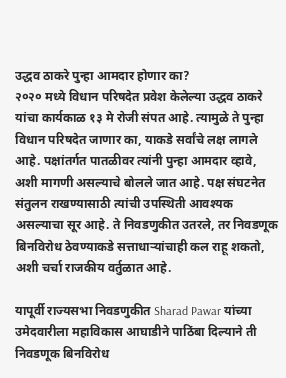उद्धव ठाकरे पुन्हा आमदार होणार का?
२०२० मध्ये विधान परिषदेत प्रवेश केलेल्या उद्धव ठाकरे यांचा कार्यकाळ १३ मे रोजी संपत आहे. त्यामुळे ते पुन्हा विधान परिषदेत जाणार का, याकडे सर्वांचे लक्ष लागले आहे. पक्षांतर्गत पातळीवर त्यांनी पुन्हा आमदार व्हावे, अशी मागणी असल्याचे बोलले जात आहे. पक्ष संघटनेत संतुलन राखण्यासाठी त्यांची उपस्थिती आवश्यक असल्याचा सूर आहे. ते निवडणुकीत उतरले, तर निवडणूक बिनविरोध ठेवण्याकडे सत्ताधाऱ्यांचाही कल राहू शकतो, अशी चर्चा राजकीय वर्तुळात आहे.

यापूर्वी राज्यसभा निवडणुकीत Sharad Pawar यांच्या उमेदवारीला महाविकास आघाडीने पाठिंबा दिल्याने ती निवडणूक बिनविरोध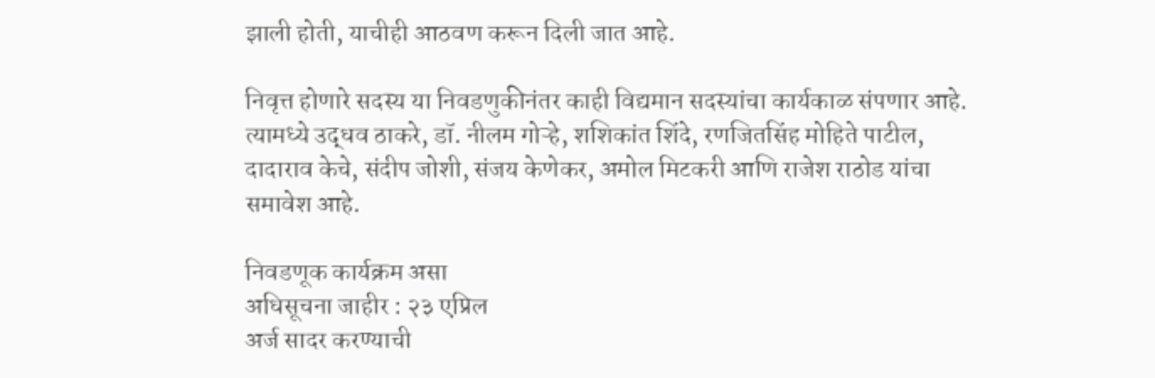झाली होती, याचीही आठवण करून दिली जात आहे.

निवृत्त होणारे सदस्य या निवडणुकीनंतर काही विद्यमान सदस्यांचा कार्यकाळ संपणार आहे. त्यामध्ये उद्धव ठाकरे, डॉ. नीलम गोऱ्हे, शशिकांत शिंदे, रणजितसिंह मोहिते पाटील, दादाराव केचे, संदीप जोशी, संजय केणेकर, अमोल मिटकरी आणि राजेश राठोड यांचा समावेश आहे.

निवडणूक कार्यक्रम असा
अधिसूचना जाहीर : २३ एप्रिल
अर्ज सादर करण्याची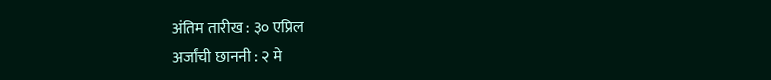अंतिम तारीख : ३० एप्रिल
अर्जांची छाननी : २ मे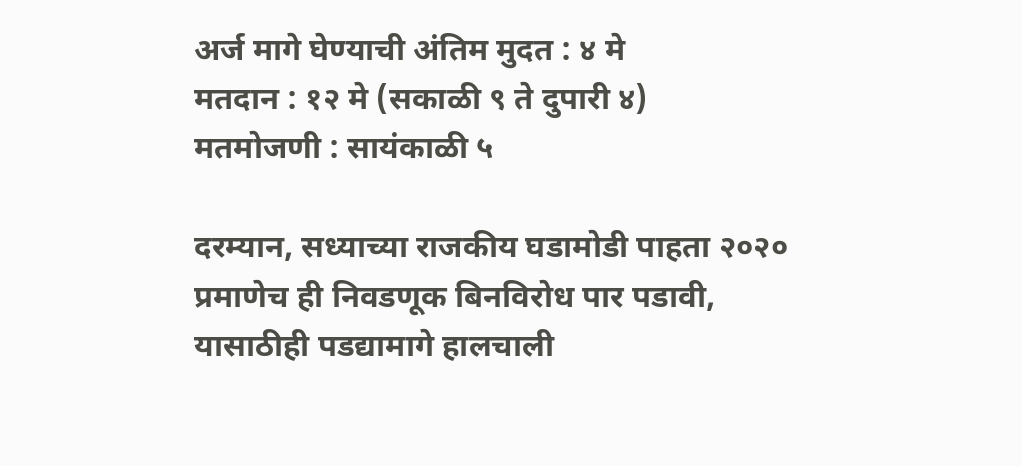अर्ज मागे घेण्याची अंतिम मुदत : ४ मे
मतदान : १२ मे (सकाळी ९ ते दुपारी ४)
मतमोजणी : सायंकाळी ५

दरम्यान, सध्याच्या राजकीय घडामोडी पाहता २०२० प्रमाणेच ही निवडणूक बिनविरोध पार पडावी, यासाठीही पडद्यामागे हालचाली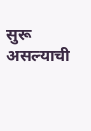सुरू असल्याची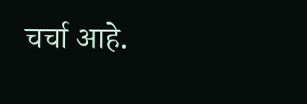चर्चा आहे.